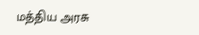மத்திய அரசு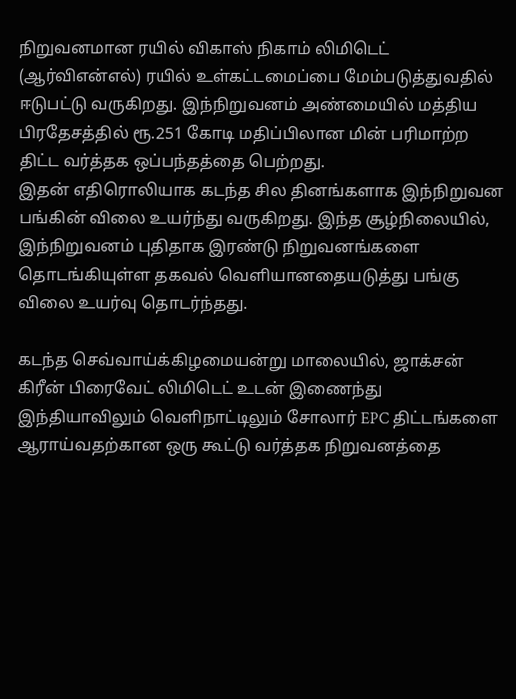நிறுவனமான ரயில் விகாஸ் நிகாம் லிமிடெட் (ஆர்விஎன்எல்) ரயில் உள்கட்டமைப்பை மேம்படுத்துவதில் ஈடுபட்டு வருகிறது. இந்நிறுவனம் அண்மையில் மத்திய பிரதேசத்தில் ரூ.251 கோடி மதிப்பிலான மின் பரிமாற்ற திட்ட வர்த்தக ஒப்பந்தத்தை பெற்றது.
இதன் எதிரொலியாக கடந்த சில தினங்களாக இந்நிறுவன பங்கின் விலை உயர்ந்து வருகிறது. இந்த சூழ்நிலையில், இந்நிறுவனம் புதிதாக இரண்டு நிறுவனங்களை தொடங்கியுள்ள தகவல் வெளியானதையடுத்து பங்கு விலை உயர்வு தொடர்ந்தது.

கடந்த செவ்வாய்க்கிழமையன்று மாலையில், ஜாக்சன் கிரீன் பிரைவேட் லிமிடெட் உடன் இணைந்து இந்தியாவிலும் வெளிநாட்டிலும் சோலார் EPC திட்டங்களை ஆராய்வதற்கான ஒரு கூட்டு வர்த்தக நிறுவனத்தை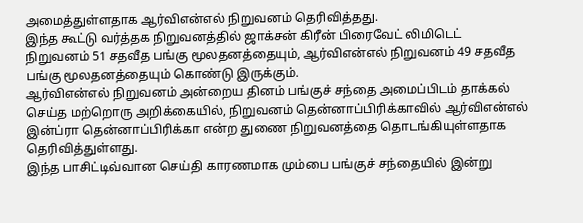அமைத்துள்ளதாக ஆர்விஎன்எல் நிறுவனம் தெரிவித்தது.
இந்த கூட்டு வர்த்தக நிறுவனத்தில் ஜாக்சன் கிரீன் பிரைவேட் லிமிடெட் நிறுவனம் 51 சதவீத பங்கு மூலதனத்தையும், ஆர்விஎன்எல் நிறுவனம் 49 சதவீத பங்கு மூலதனத்தையும் கொண்டு இருக்கும்.
ஆர்விஎன்எல் நிறுவனம் அன்றைய தினம் பங்குச் சந்தை அமைப்பிடம் தாக்கல் செய்த மற்றொரு அறிக்கையில், நிறுவனம் தென்னாப்பிரிக்காவில் ஆர்விஎன்எல் இன்ப்ரா தென்னாப்பிரிக்கா என்ற துணை நிறுவனத்தை தொடங்கியுள்ளதாக தெரிவித்துள்ளது.
இந்த பாசிட்டிவ்வான செய்தி காரணமாக மும்பை பங்குச் சந்தையில் இன்று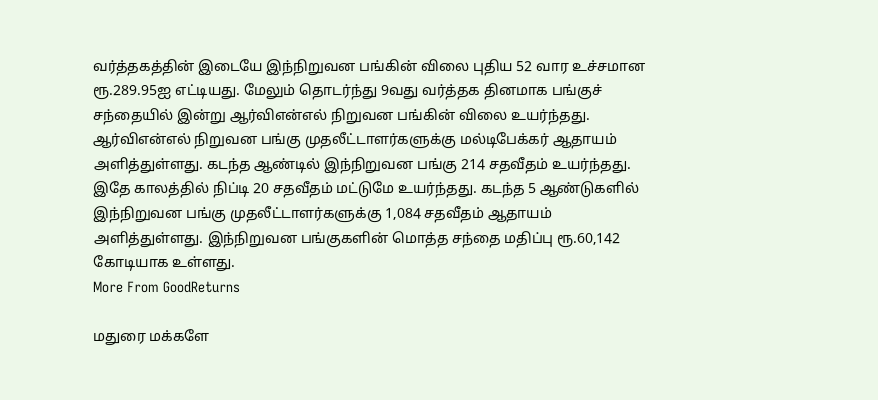வர்த்தகத்தின் இடையே இந்நிறுவன பங்கின் விலை புதிய 52 வார உச்சமான ரூ.289.95ஐ எட்டியது. மேலும் தொடர்ந்து 9வது வர்த்தக தினமாக பங்குச் சந்தையில் இன்று ஆர்விஎன்எல் நிறுவன பங்கின் விலை உயர்ந்தது.
ஆர்விஎன்எல் நிறுவன பங்கு முதலீட்டாளர்களுக்கு மல்டிபேக்கர் ஆதாயம் அளித்துள்ளது. கடந்த ஆண்டில் இந்நிறுவன பங்கு 214 சதவீதம் உயர்ந்தது. இதே காலத்தில் நிப்டி 20 சதவீதம் மட்டுமே உயர்ந்தது. கடந்த 5 ஆண்டுகளில் இந்நிறுவன பங்கு முதலீட்டாளர்களுக்கு 1,084 சதவீதம் ஆதாயம் அளித்துள்ளது. இந்நிறுவன பங்குகளின் மொத்த சந்தை மதிப்பு ரூ.60,142 கோடியாக உள்ளது.
More From GoodReturns

மதுரை மக்களே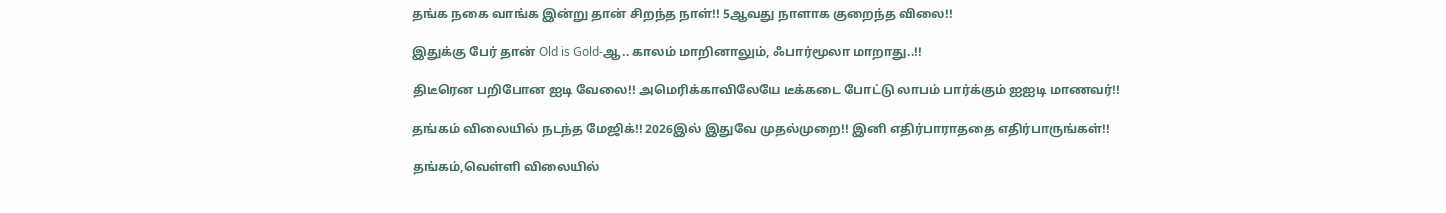தங்க நகை வாங்க இன்று தான் சிறந்த நாள்!! 5ஆவது நாளாக குறைந்த விலை!!

இதுக்கு பேர் தான் Old is Gold-ஆ.. காலம் மாறினாலும், ஃபார்மூலா மாறாது..!!

திடீரென பறிபோன ஐடி வேலை!! அமெரிக்காவிலேயே டீக்கடை போட்டு லாபம் பார்க்கும் ஐஐடி மாணவர்!!

தங்கம் விலையில் நடந்த மேஜிக்!! 2026இல் இதுவே முதல்முறை!! இனி எதிர்பாராததை எதிர்பாருங்கள்!!

தங்கம்,வெள்ளி விலையில்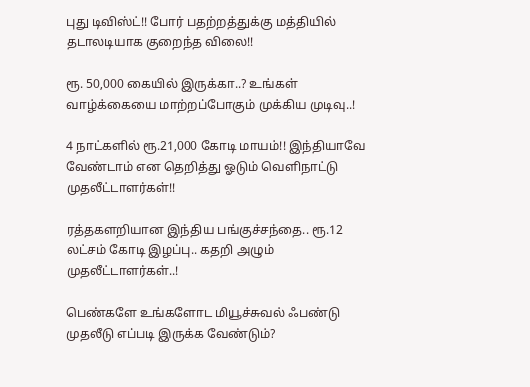புது டிவிஸ்ட்!! போர் பதற்றத்துக்கு மத்தியில் தடாலடியாக குறைந்த விலை!!

ரூ. 50,000 கையில் இருக்கா..? உங்கள் வாழ்க்கையை மாற்றப்போகும் முக்கிய முடிவு..!

4 நாட்களில் ரூ.21,000 கோடி மாயம்!! இந்தியாவே வேண்டாம் என தெறித்து ஓடும் வெளிநாட்டு முதலீட்டாளர்கள்!!

ரத்தகளறியான இந்திய பங்குச்சந்தை.. ரூ.12 லட்சம் கோடி இழப்பு.. கதறி அழும் முதலீட்டாளர்கள்..!

பெண்களே உங்களோட மியூச்சுவல் ஃபண்டு முதலீடு எப்படி இருக்க வேண்டும்?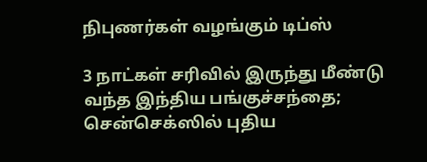நிபுணர்கள் வழங்கும் டிப்ஸ்

3 நாட்கள் சரிவில் இருந்து மீண்டு வந்த இந்திய பங்குச்சந்தை; சென்செக்ஸில் புதிய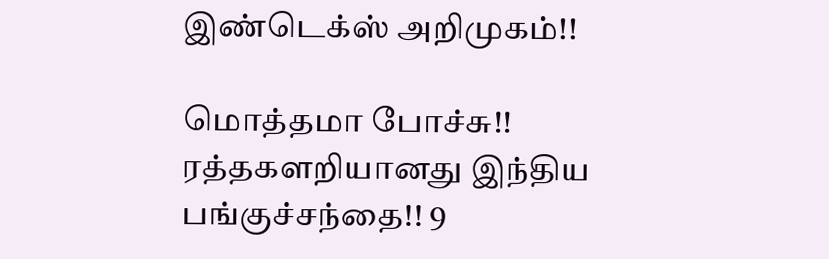இண்டெக்ஸ் அறிமுகம்!!

மொத்தமா போச்சு!! ரத்தகளறியானது இந்திய பங்குச்சந்தை!! 9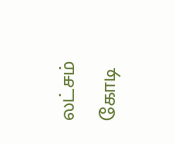லட்சம் கோடி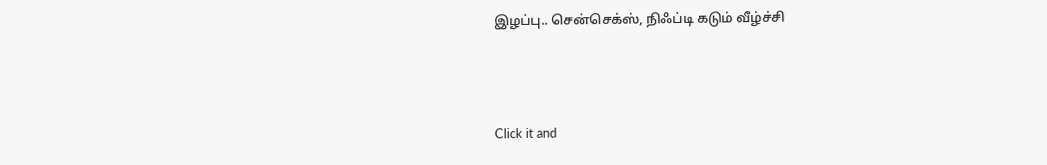இழப்பு.. சென்செக்ஸ், நிஃப்டி கடும் வீழ்ச்சி



Click it and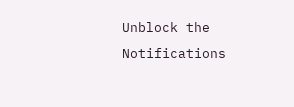Unblock the Notifications